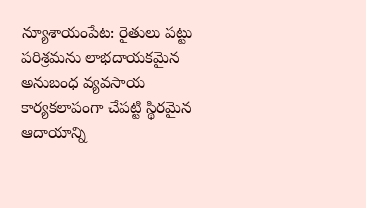న్యూశాయంపేట: రైతులు పట్టు పరిశ్రమను లాభదాయకమైన అనుబంధ వ్యవసాయ కార్యకలాపంగా చేపట్టి స్థిరమైన ఆదాయాన్ని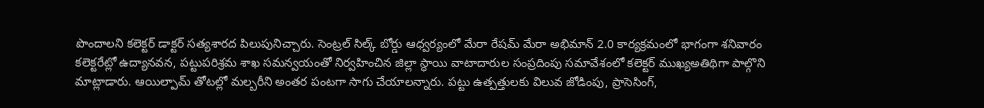పొందాలని కలెక్టర్ డాక్టర్ సత్యశారద పిలుపునిచ్చారు. సెంట్రల్ సిల్క్ బోర్డు ఆధ్వర్యంలో మేరా రేషమ్ మేరా అభిమాన్ 2.0 కార్యక్రమంలో భాగంగా శనివారం కలెక్టరేట్లో ఉద్యానవన, పట్టుపరిశ్రమ శాఖ సమన్వయంతో నిర్వహించిన జిల్లా స్థాయి వాటాదారుల సంప్రదింపు సమావేశంలో కలెక్టర్ ముఖ్యఅతిథిగా పాల్గొని మాట్లాడారు. ఆయిల్పామ్ తోటల్లో మల్బరీని అంతర పంటగా సాగు చేయాలన్నారు. పట్టు ఉత్పత్తులకు విలువ జోడింపు, ప్రాసెసింగ్,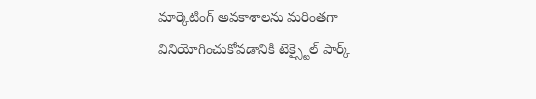మార్కెటింగ్ అవకాశాలను మరింతగా వినియోగించుకోవడానికి టెక్స్టైల్ పార్క్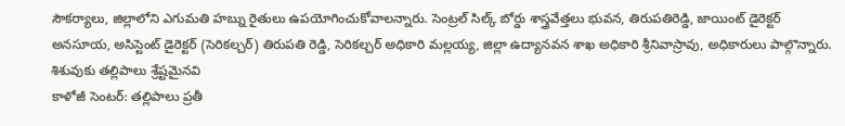సౌకర్యాలు, జిల్లాలోని ఎగుమతి హబ్ను రైతులు ఉపయోగించుకోవాలన్నారు. సెంట్రల్ సిల్క్ బోర్డు శాస్త్రవేత్తలు భువన, తిరుపతిరెడ్డి, జాయింట్ డైరెక్టర్ అనసూయ, అసిస్టెంట్ డైరెక్టర్ (సెరికల్చర్) తిరుపతి రెడ్డి, సెరికల్చర్ అధికారి మల్లయ్య, జిల్లా ఉద్యానవన శాఖ అధికారి శ్రీనివాస్రావు, అధికారులు పాల్గొన్నారు.
శిశువుకు తల్లిపాలు శ్రేష్టమైనవి
కాళోజీ సెంటర్: తల్లిపాలు ప్రతీ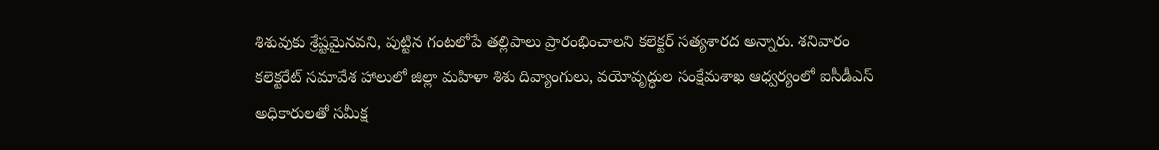శిశువుకు శ్రేష్టమైనవని, పుట్టిన గంటలోపే తల్లిపాలు ప్రారంభించాలని కలెక్టర్ సత్యశారద అన్నారు. శనివారం కలెక్టరేట్ సమావేశ హాలులో జిల్లా మహిళా శిశు దివ్యాంగులు, వయోవృద్ధుల సంక్షేమశాఖ ఆధ్వర్యంలో ఐసీడీఎస్ అధికారులతో సమీక్ష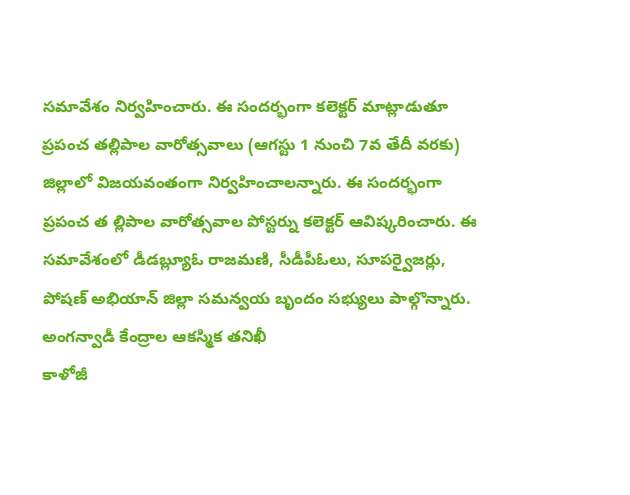సమావేశం నిర్వహించారు. ఈ సందర్భంగా కలెక్టర్ మాట్లాడుతూ ప్రపంచ తల్లిపాల వారోత్సవాలు (ఆగస్టు 1 నుంచి 7వ తేదీ వరకు) జిల్లాలో విజయవంతంగా నిర్వహించాలన్నారు. ఈ సందర్భంగా ప్రపంచ త ల్లిపాల వారోత్సవాల పోస్టర్ను కలెక్టర్ ఆవిష్కరించారు. ఈ సమావేశంలో డీడబ్ల్యూఓ రాజమణి, సీడీపీఓలు, సూపర్వైజర్లు, పోషణ్ అభియాన్ జిల్లా సమన్వయ బృందం సభ్యులు పాల్గొన్నారు.
అంగన్వాడీ కేంద్రాల ఆకస్మిక తనిఖీ
కాళోజీ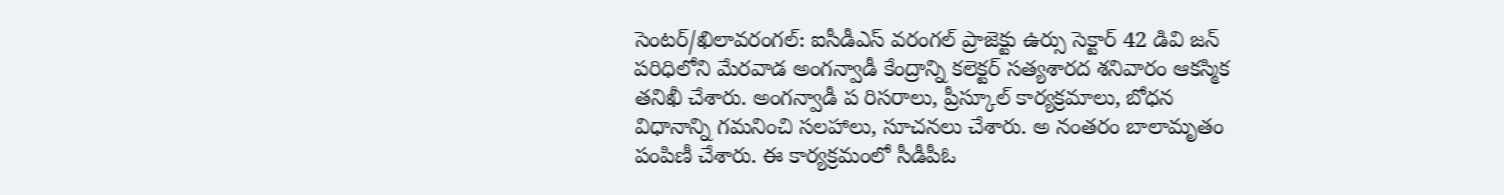సెంటర్/ఖిలావరంగల్: ఐసీడీఎస్ వరంగల్ ప్రాజెక్టు ఉర్సు సెక్టార్ 42 డివి జన్ పరిధిలోని మేరవాడ అంగన్వాడీ కేంద్రాన్ని కలెక్టర్ సత్యశారద శనివారం ఆకస్మిక తనిఖీ చేశారు. అంగన్వాడీ ప రిసరాలు, ప్రీస్కూల్ కార్యక్రమాలు, బోధన విధానాన్ని గమనించి సలహాలు, సూచనలు చేశారు. అ నంతరం బాలామృతం పంపిణీ చేశారు. ఈ కార్యక్రమంలో సీడీపీఓ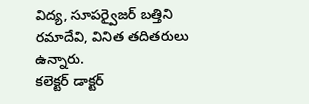విద్య, సూపర్వైజర్ బత్తిని రమాదేవి, వినిత తదితరులు ఉన్నారు.
కలెక్టర్ డాక్టర్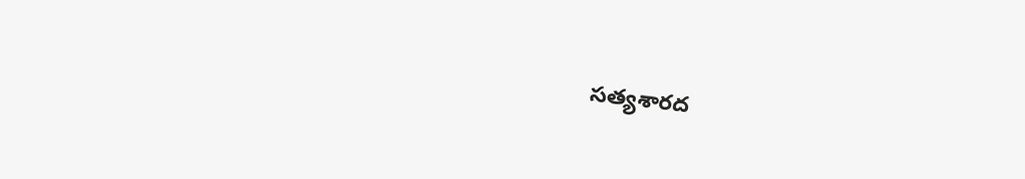సత్యశారద